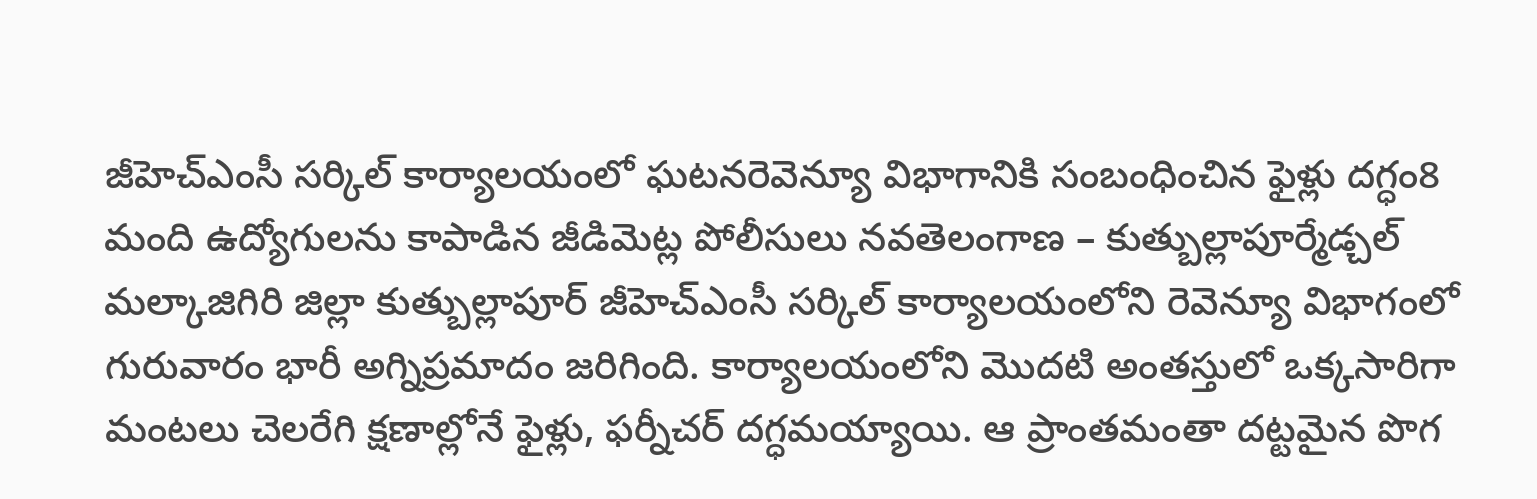జీహెచ్ఎంసీ సర్కిల్ కార్యాలయంలో ఘటనరెవెన్యూ విభాగానికి సంబంధించిన ఫైళ్లు దగ్ధం8 మంది ఉద్యోగులను కాపాడిన జీడిమెట్ల పోలీసులు నవతెలంగాణ – కుత్బుల్లాపూర్మేడ్చల్ మల్కాజిగిరి జిల్లా కుత్బుల్లాపూర్ జీహెచ్ఎంసీ సర్కిల్ కార్యాలయంలోని రెవెన్యూ విభాగంలో గురువారం భారీ అగ్నిప్రమాదం జరిగింది. కార్యాలయంలోని మొదటి అంతస్తులో ఒక్కసారిగా మంటలు చెలరేగి క్షణాల్లోనే ఫైళ్లు, ఫర్నీచర్ దగ్ధమయ్యాయి. ఆ ప్రాంతమంతా దట్టమైన పొగ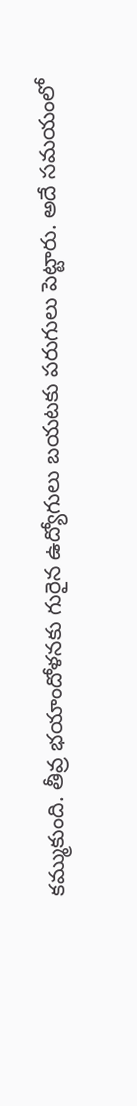కమ్ముకుంది. తీవ్ర భయాందోళనకు గురైన ఉద్యోగులు బయటకు పరుగులు పెట్టారు. అదే సమయంలో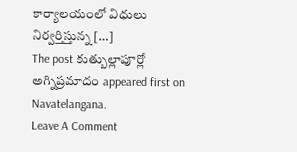కార్యాలయంలో విధులు నిర్వర్తిస్తున్న […]
The post కుత్బుల్లాపూర్లో అగ్నిప్రమాదం appeared first on Navatelangana.
Leave A Comment